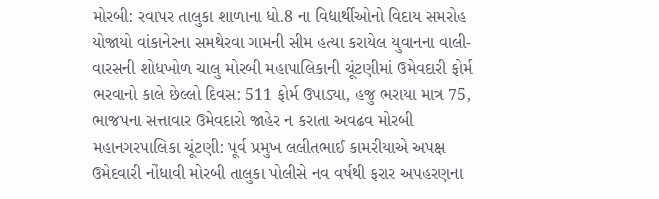મોરબી: રવાપર તાલુકા શાળાના ધો.8 ના વિદ્યાર્થીઓનો વિદાય સમરોહ યોજાયો વાંકાનેરના સમથેરવા ગામની સીમ હત્યા કરાયેલ યુવાનના વાલી-વારસની શોધખોળ ચાલુ મોરબી મહાપાલિકાની ચૂંટણીમાં ઉમેવદારી ફોર્મ ભરવાનો કાલે છેલ્લો દિવસ: 511 ફોર્મ ઉપાડ્યા, હજુ ભરાયા માત્ર 75, ભાજપના સત્તાવાર ઉમેવદારો જાહેર ન કરાતા અવઢવ મોરબી મહાનગરપાલિકા ચૂંટણી: પૂર્વ પ્રમુખ લલીતભાઈ કામરીયાએ અપક્ષ ઉમેદવારી નોંધાવી મોરબી તાલુકા પોલીસે નવ વર્ષથી ફરાર અપહરણના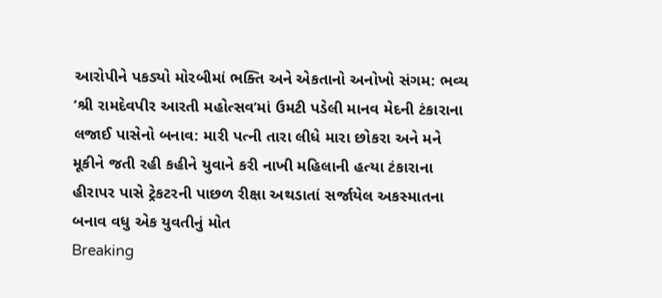આરોપીને પકડ્યો મોરબીમાં ભક્તિ અને એકતાનો અનોખો સંગમ: ભવ્ય ‘શ્રી રામદેવપીર આરતી મહોત્સવ’માં ઉમટી પડેલી માનવ મેદની ટંકારાના લજાઈ પાસેનો બનાવ: મારી પત્ની તારા લીધે મારા છોકરા અને મને મૂકીને જતી રહી કહીને યુવાને કરી નાખી મહિલાની હત્યા ટંકારાના હીરાપર પાસે ટ્રેકટરની પાછળ રીક્ષા અથડાતાં સર્જાયેલ અકસ્માતના બનાવ વધુ એક યુવતીનું મોત
Breaking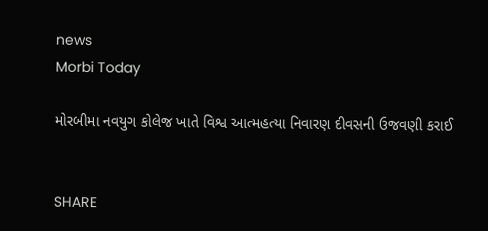news
Morbi Today

મોરબીમા નવયુગ કોલેજ ખાતે વિશ્વ આત્મહત્યા નિવારણ દીવસની ઉજવણી કરાઈ


SHARE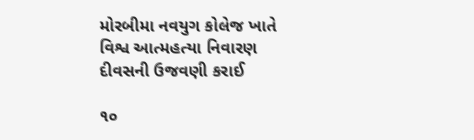મોરબીમા નવયુગ કોલેજ ખાતે વિશ્વ આત્મહત્યા નિવારણ દીવસની ઉજવણી કરાઈ

૧૦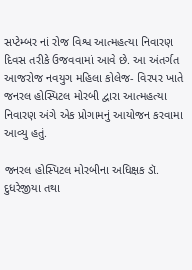સપ્ટેમ્બર નાં રોજ વિશ્વ આત્મહત્યા નિવારણ દિવસ તરીકે ઉજવવામાં આવે છે. આ અંતર્ગત આજરોજ નવયુગ મહિલા કોલેજ- વિરપર ખાતે જનરલ હોસ્પિટલ મોરબી દ્વારા આત્મહત્યા નિવારણ અંગે એક પ્રોગામનું આયોજન કરવામા આવ્યુ હતું.

જનરલ હોસ્પિટલ મોરબીના અધિક્ષક ડૉ. દુધરેજીયા તથા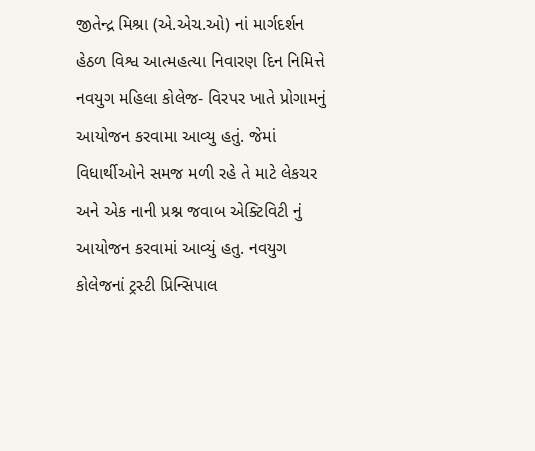જીતેન્દ્ર મિશ્રા (એ.એચ.ઓ) નાં માર્ગદર્શન હેઠળ વિશ્વ આત્મહત્યા નિવારણ દિન નિમિત્તે નવયુગ મહિલા કોલેજ- વિરપર ખાતે પ્રોગામનું આયોજન કરવામા આવ્યુ હતું. જેમાં વિધાર્થીઓને સમજ મળી રહે તે માટે લેકચર અને એક નાની પ્રશ્ન જવાબ એક્ટિવિટી નું આયોજન કરવામાં આવ્યું હતુ. નવયુગ કોલેજનાં ટ્રસ્ટી પ્રિન્સિપાલ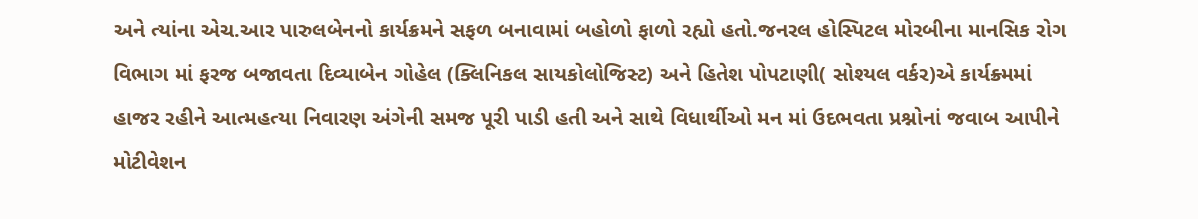અને ત્યાંના એચ.આર પારુલબેનનો કાર્યક્રમને સફળ બનાવામાં બહોળો ફાળો રહ્યો હતો.જનરલ હોસ્પિટલ મોરબીના માનસિક રોગ વિભાગ માં ફરજ બજાવતા દિવ્યાબેન ગોહેલ (ક્લિનિકલ સાયકોલોજિસ્ટ) અને હિતેશ પોપટાણી( સોશ્યલ વર્કર)એ કાર્યક્ર્મમાં હાજર રહીને આત્મહત્યા નિવારણ અંગેની સમજ પૂરી પાડી હતી અને સાથે વિધાર્થીઓ મન માં ઉદભવતા પ્રશ્નોનાં જવાબ આપીને મોટીવેશન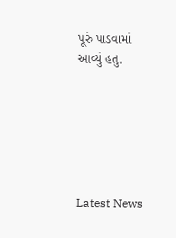પૂરું પાડવામાં આવ્યું હતુ.






Latest News